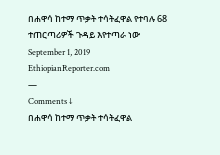በሐዋሳ ከተማ ጥቃት ተሳትፈዋል የተባሉ 68 ተጠርጣሪዎች ጉዳይ እየተጣራ ነው
September 1, 2019
EthiopianReporter.com
—
Comments ↓
በሐዋሳ ከተማ ጥቃት ተሳትፈዋል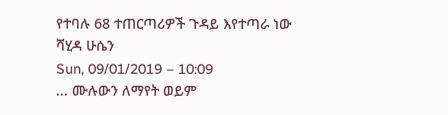የተባሉ 68 ተጠርጣሪዎች ጉዳይ እየተጣራ ነው
ሻሂዳ ሁሴን
Sun, 09/01/2019 – 10:09
... ሙሉውን ለማየት ወይም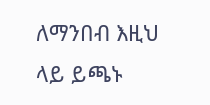ለማንበብ እዚህ ላይ ይጫኑ